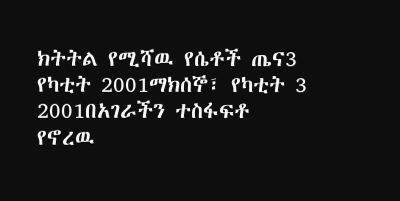ክትትል የሚሻዉ የሴቶች ጤና3 የካቲት 2001ማክሰኞ፣ የካቲት 3 2001በአገራችን ተስፋፍቶ የኖረዉ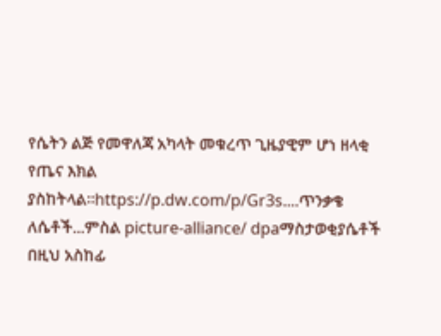የሴትን ልጅ የመዋለጃ አካላት መቁረጥ ጊዜያዊም ሆነ ዘላቂ የጤና እክል ያስከትላል።https://p.dw.com/p/Gr3s....ጥንቃቄ ለሴቶች...ምስል picture-alliance/ dpaማስታወቂያሴቶች በዚህ አስከፊ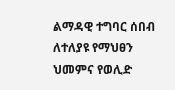ልማዳዊ ተግባር ሰበብ ለተለያዩ የማህፀን ህመምና የወሊድ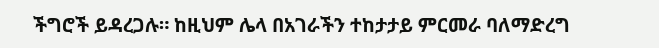ችግሮች ይዳረጋሉ። ከዚህም ሌላ በአገራችን ተከታታይ ምርመራ ባለማድረግ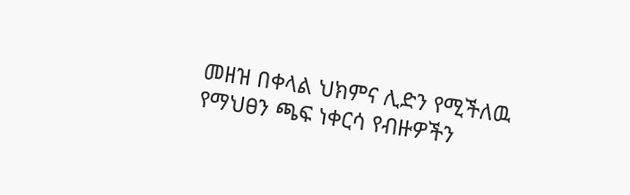መዘዝ በቀላል ህክምና ሊድን የሚችለዉ የማህፀን ጫፍ ነቀርሳ የብዙዎችን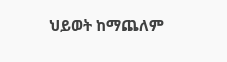ህይወት ከማጨለም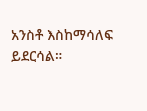አንስቶ እስከማሳለፍ ይደርሳል።